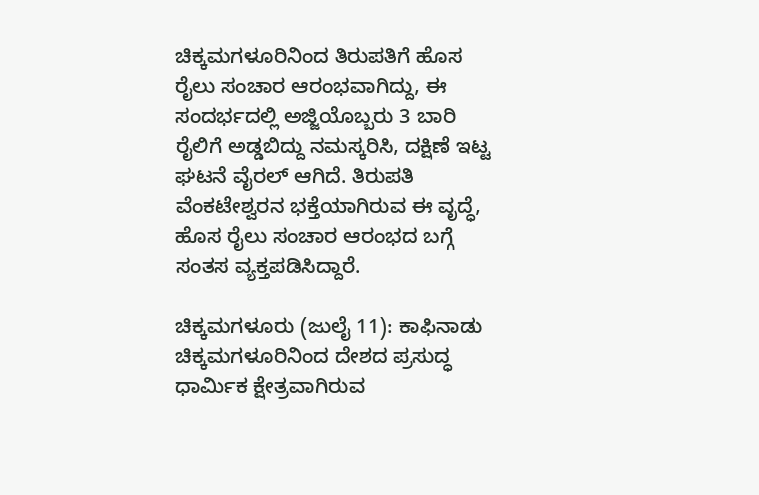ಚಿಕ್ಕಮಗಳೂರಿನಿಂದ ತಿರುಪತಿಗೆ ಹೊಸ ರೈಲು ಸಂಚಾರ ಆರಂಭವಾಗಿದ್ದು, ಈ ಸಂದರ್ಭದಲ್ಲಿ ಅಜ್ಜಿಯೊಬ್ಬರು 3 ಬಾರಿ ರೈಲಿಗೆ ಅಡ್ಡಬಿದ್ದು ನಮಸ್ಕರಿಸಿ, ದಕ್ಷಿಣೆ ಇಟ್ಟ ಘಟನೆ ವೈರಲ್ ಆಗಿದೆ. ತಿರುಪತಿ ವೆಂಕಟೇಶ್ವರನ ಭಕ್ತೆಯಾಗಿರುವ ಈ ವೃದ್ಧೆ, ಹೊಸ ರೈಲು ಸಂಚಾರ ಆರಂಭದ ಬಗ್ಗೆ ಸಂತಸ ವ್ಯಕ್ತಪಡಿಸಿದ್ದಾರೆ.

ಚಿಕ್ಕಮಗಳೂರು (ಜುಲೈ 11): ಕಾಫಿನಾಡು ಚಿಕ್ಕಮಗಳೂರಿನಿಂದ ದೇಶದ ಪ್ರಸುದ್ಧ ಧಾರ್ಮಿಕ ಕ್ಷೇತ್ರವಾಗಿರುವ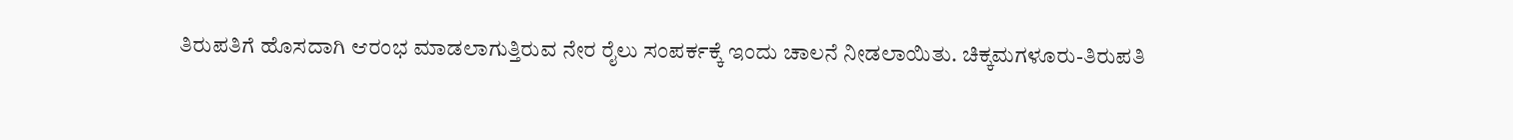ತಿರುಪತಿಗೆ ಹೊಸದಾಗಿ ಆರಂಭ ಮಾಡಲಾಗುತ್ತಿರುವ ನೇರ ರೈಲು ಸಂಪರ್ಕಕ್ಕೆ ಇಂದು ಚಾಲನೆ ನೀಡಲಾಯಿತು. ಚಿಕ್ಕಮಗಳೂರು-ತಿರುಪತಿ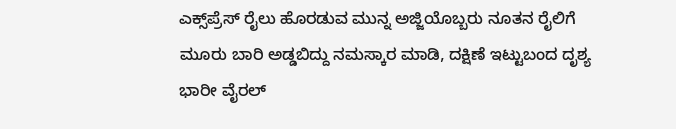ಎಕ್ಸ್‌ಪ್ರೆಸ್‌ ರೈಲು ಹೊರಡುವ ಮುನ್ನ ಅಜ್ಜಿಯೊಬ್ಬರು ನೂತನ ರೈಲಿಗೆ ಮೂರು ಬಾರಿ ಅಡ್ಡಬಿದ್ದು ನಮಸ್ಕಾರ ಮಾಡಿ, ದಕ್ಷಿಣೆ ಇಟ್ಟುಬಂದ ದೃಶ್ಯ ಭಾರೀ ವೈರಲ್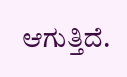ಆಗುತ್ತಿದೆ.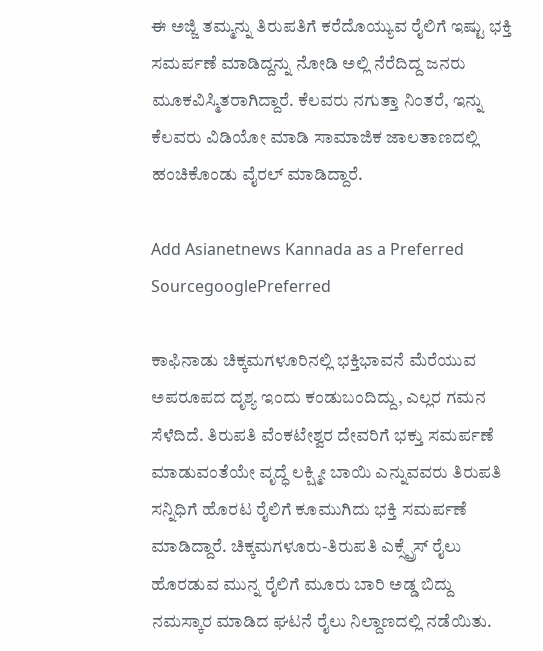ಈ ಅಜ್ಜಿ ತಮ್ಮನ್ನು ತಿರುಪತಿಗೆ ಕರೆದೊಯ್ಯುವ ರೈಲಿಗೆ ಇಷ್ಟು ಭಕ್ತಿ ಸಮರ್ಪಣೆ ಮಾಡಿದ್ದನ್ನು ನೋಡಿ ಅಲ್ಲಿ ನೆರೆದಿದ್ದ ಜನರು ಮೂಕವಿಸ್ಮಿತರಾಗಿದ್ದಾರೆ. ಕೆಲವರು ನಗುತ್ತಾ ನಿಂತರೆ, ಇನ್ನು ಕೆಲವರು ವಿಡಿಯೋ ಮಾಡಿ ಸಾಮಾಜಿಕ ಜಾಲತಾಣದಲ್ಲಿ ಹಂಚಿಕೊಂಡು ವೈರಲ್ ಮಾಡಿದ್ದಾರೆ.

Add Asianetnews Kannada as a Preferred SourcegooglePreferred

ಕಾಫಿನಾಡು ಚಿಕ್ಕಮಗಳೂರಿನಲ್ಲಿ ಭಕ್ತಿಭಾವನೆ ಮೆರೆಯುವ ಅಪರೂಪದ ದೃಶ್ಯ ಇಂದು ಕಂಡುಬಂದಿದ್ದು, ಎಲ್ಲರ ಗಮನ ಸೆಳೆದಿದೆ. ತಿರುಪತಿ ವೆಂಕಟೇಶ್ವರ ದೇವರಿಗೆ ಭಕ್ತು ಸಮರ್ಪಣೆ ಮಾಡುವಂತೆಯೇ ವೃದ್ಧೆ ಲಕ್ಷ್ಮೀ ಬಾಯಿ ಎನ್ನುವವರು ತಿರುಪತಿ ಸನ್ನಿಧಿಗೆ ಹೊರಟ ರೈಲಿಗೆ ಕೂಮುಗಿದು ಭಕ್ತಿ ಸಮರ್ಪಣೆ ಮಾಡಿದ್ದಾರೆ. ಚಿಕ್ಕಮಗಳೂರು-ತಿರುಪತಿ ಎಕ್ಸ್ಪ್ರೆಸ್ ರೈಲು ಹೊರಡುವ ಮುನ್ನ ರೈಲಿಗೆ ಮೂರು ಬಾರಿ ಅಡ್ಡ ಬಿದ್ದು ನಮಸ್ಕಾರ ಮಾಡಿದ ಘಟನೆ ರೈಲು ನಿಲ್ದಾಣದಲ್ಲಿ ನಡೆಯಿತು.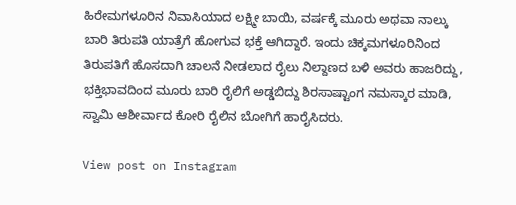ಹಿರೇಮಗಳೂರಿನ ನಿವಾಸಿಯಾದ ಲಕ್ಷ್ಮೀ ಬಾಯಿ, ವರ್ಷಕ್ಕೆ ಮೂರು ಅಥವಾ ನಾಲ್ಕು ಬಾರಿ ತಿರುಪತಿ ಯಾತ್ರೆಗೆ ಹೋಗುವ ಭಕ್ತೆ ಆಗಿದ್ದಾರೆ. ಇಂದು ಚಿಕ್ಕಮಗಳೂರಿನಿಂದ ತಿರುಪತಿಗೆ ಹೊಸದಾಗಿ ಚಾಲನೆ ನೀಡಲಾದ ರೈಲು ನಿಲ್ದಾಣದ ಬಳಿ ಅವರು ಹಾಜರಿದ್ದು, ಭಕ್ತಿಭಾವದಿಂದ ಮೂರು ಬಾರಿ ರೈಲಿಗೆ ಅಡ್ಡಬಿದ್ದು ಶಿರಸಾಷ್ಟಾಂಗ ನಮಸ್ಕಾರ ಮಾಡಿ, ಸ್ವಾಮಿ ಆಶೀರ್ವಾದ ಕೋರಿ ರೈಲಿನ ಬೋಗಿಗೆ ಹಾರೈಸಿದರು.

View post on Instagram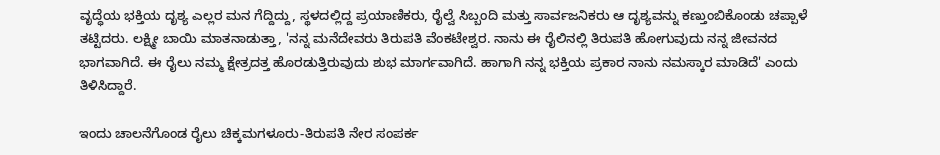ವೃದ್ಧೆಯ ಭಕ್ತಿಯ ದೃಶ್ಯ ಎಲ್ಲರ ಮನ ಗೆದ್ದಿದ್ದು, ಸ್ಥಳದಲ್ಲಿದ್ದ ಪ್ರಯಾಣಿಕರು, ರೈಲ್ವೆ ಸಿಬ್ಬಂದಿ ಮತ್ತು ಸಾರ್ವಜನಿಕರು ಆ ದೃಶ್ಯವನ್ನು ಕಣ್ತುಂಬಿಕೊಂಡು ಚಪ್ಪಾಳೆ ತಟ್ಟಿದರು. ಲಕ್ಷ್ಮೀ ಬಾಯಿ ಮಾತನಾಡುತ್ತಾ, 'ನನ್ನ ಮನೆದೇವರು ತಿರುಪತಿ ವೆಂಕಟೇಶ್ವರ. ನಾನು ಈ ರೈಲಿನಲ್ಲಿ ತಿರುಪತಿ ಹೋಗುವುದು ನನ್ನ ಜೀವನದ ಭಾಗವಾಗಿದೆ. ಈ ರೈಲು ನಮ್ಮ ಕ್ಷೇತ್ರದತ್ತ ಹೊರಡುತ್ತಿರುವುದು ಶುಭ ಮಾರ್ಗವಾಗಿದೆ. ಹಾಗಾಗಿ ನನ್ನ ಭಕ್ತಿಯ ಪ್ರಕಾರ ನಾನು ನಮಸ್ಕಾರ ಮಾಡಿದೆ' ಎಂದು ತಿಳಿಸಿದ್ದಾರೆ.

ಇಂದು ಚಾಲನೆಗೊಂಡ ರೈಲು ಚಿಕ್ಕಮಗಳೂರು-ತಿರುಪತಿ ನೇರ ಸಂಪರ್ಕ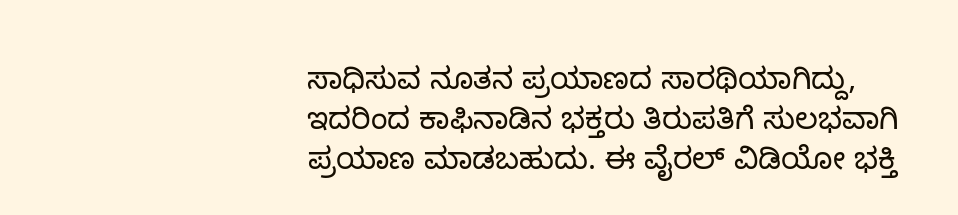ಸಾಧಿಸುವ ನೂತನ ಪ್ರಯಾಣದ ಸಾರಥಿಯಾಗಿದ್ದು, ಇದರಿಂದ ಕಾಫಿನಾಡಿನ ಭಕ್ತರು ತಿರುಪತಿಗೆ ಸುಲಭವಾಗಿ ಪ್ರಯಾಣ ಮಾಡಬಹುದು. ಈ ವೈರಲ್ ವಿಡಿಯೋ ಭಕ್ತಿ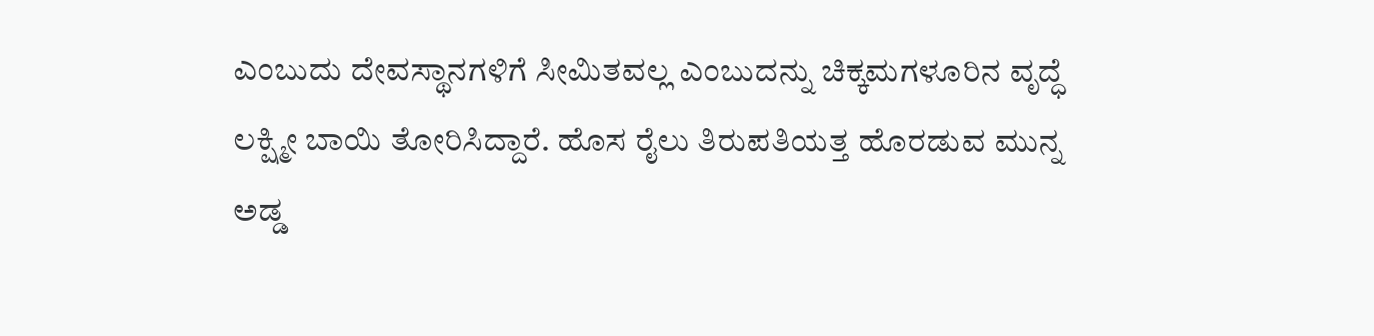ಎಂಬುದು ದೇವಸ್ಥಾನಗಳಿಗೆ ಸೀಮಿತವಲ್ಲ ಎಂಬುದನ್ನು ಚಿಕ್ಕಮಗಳೂರಿನ ವೃದ್ಧೆ ಲಕ್ಷ್ಮೀ ಬಾಯಿ ತೋರಿಸಿದ್ದಾರೆ. ಹೊಸ ರೈಲು ತಿರುಪತಿಯತ್ತ ಹೊರಡುವ ಮುನ್ನ ಅಡ್ಡ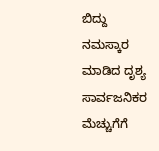ಬಿದ್ದು ನಮಸ್ಕಾರ ಮಾಡಿದ ದೃಶ್ಯ ಸಾರ್ವಜನಿಕರ ಮೆಚ್ಚುಗೆಗೆ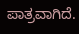ಪಾತ್ರವಾಗಿದೆ.